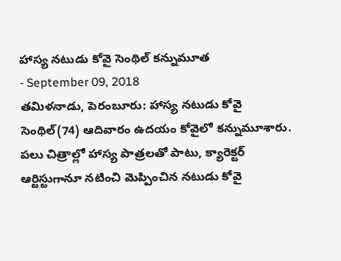హాస్య నటుడు కోవై సెంథిల్ కన్నుమూత
- September 09, 2018
తమిళనాడు, పెరంబూరు: హాస్య నటుడు కోవై సెంథిల్(74) ఆదివారం ఉదయం కోవైలో కన్నుమూశారు. పలు చిత్రాల్లో హాస్య పాత్రలతో పాటు, క్యారెక్టర్ ఆర్టిస్టుగానూ నటించి మెప్పించిన నటుడు కోవై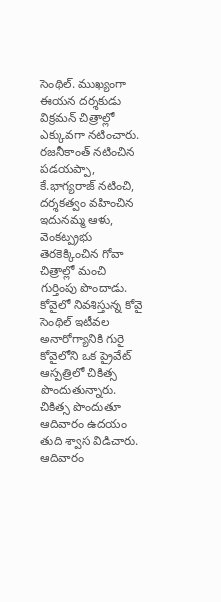సెంథిల్. ముఖ్యంగా ఈయన దర్శకుడు విక్రమన్ చిత్రాల్లో ఎక్కువగా నటించారు. రజనీకాంత్ నటించిన పడయప్పా, కే.భాగ్యరాజ్ నటించి, దర్శకత్వం వహించిన ఇదునమ్మ ఆళు, వెంకట్ప్రభు తెరకెక్కించిన గోవా చిత్రాల్లో మంచి గుర్తింపు పొందాడు. కోవైలో నివశిస్తున్న కోవై సెంథిల్ ఇటీవల అనారోగ్యానికి గురై కోవైలోని ఒక ప్రైవేట్ ఆస్పత్రిలో చికిత్స పొందుతున్నారు.
చికిత్స పొందుతూ ఆదివారం ఉదయం తుది శ్వాస విడిచారు. ఆదివారం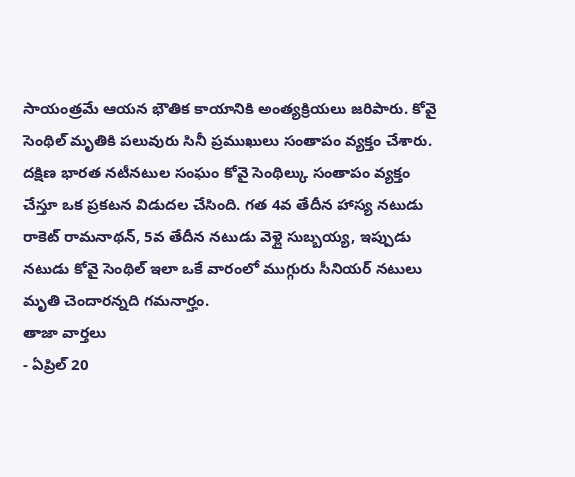సాయంత్రమే ఆయన భౌతిక కాయానికి అంత్యక్రియలు జరిపారు. కోవై సెంథిల్ మృతికి పలువురు సినీ ప్రముఖులు సంతాపం వ్యక్తం చేశారు. దక్షిణ భారత నటీనటుల సంఘం కోవై సెంథిల్కు సంతాపం వ్యక్తం చేస్తూ ఒక ప్రకటన విడుదల చేసింది. గత 4వ తేదీన హాస్య నటుడు రాకెట్ రామనాథన్, 5వ తేదీన నటుడు వెళ్లై సుబ్బయ్య, ఇప్పుడు నటుడు కోవై సెంథిల్ ఇలా ఒకే వారంలో ముగ్గురు సీనియర్ నటులు మృతి చెందారన్నది గమనార్హం.
తాజా వార్తలు
- ఏప్రిల్ 20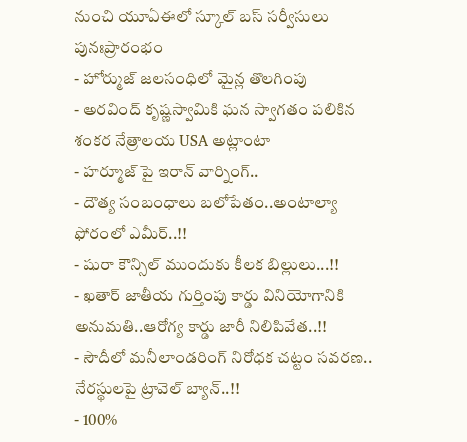నుంచి యూఏఈలో స్కూల్ బస్ సర్వీసులు పునఃప్రారంభం
- హోర్ముజ్ జలసంధిలో మైన్ల తొలగింపు
- అరవింద్ కృష్ణస్వామికి ఘన స్వాగతం పలికిన శంకర నేత్రాలయ USA అట్లాంటా
- హర్మూజ్ పై ఇరాన్ వార్నింగ్..
- దౌత్య సంబంధాలు బలోపేతం..అంటాల్యా ఫోరంలో ఎమీర్..!!
- షురా కౌన్సిల్ ముందుకు కీలక బిల్లులు...!!
- ఖతార్ జాతీయ గుర్తింపు కార్డు వినియోగానికి అనుమతి..ఆరోగ్య కార్డు జారీ నిలిపివేత..!!
- సౌదీలో మనీలాండరింగ్ నిరోధక చట్టం సవరణ.. నేరస్థులపై ట్రావెల్ బ్యాన్..!!
- 100%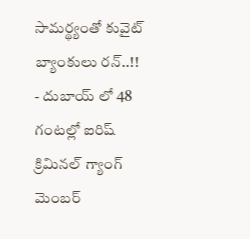సామర్థ్యంతో కువైట్ బ్యాంకులు రన్..!!
- దుబాయ్ లో 48 గంటల్లో ఐరిష్ క్రిమినల్ గ్యాంగ్ మెంబర్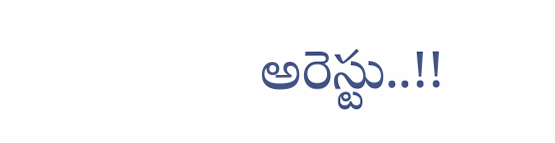అరెస్టు..!!